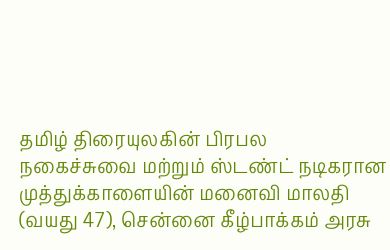தமிழ் திரையுலகின் பிரபல நகைச்சுவை மற்றும் ஸ்டண்ட் நடிகரான முத்துக்காளையின் மனைவி மாலதி (வயது 47), சென்னை கீழ்பாக்கம் அரசு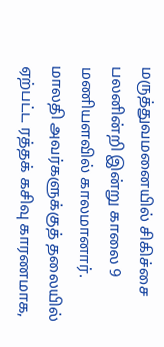மருத்துவமனையில் சிகிச்சை பலனின்றி இன்று காலை 9 மணியளவில் காலமானார்.
மாலதி அவர்களுக்குத் தலையில் ஏற்பட்ட ரத்தக் கசிவு காரணமாக,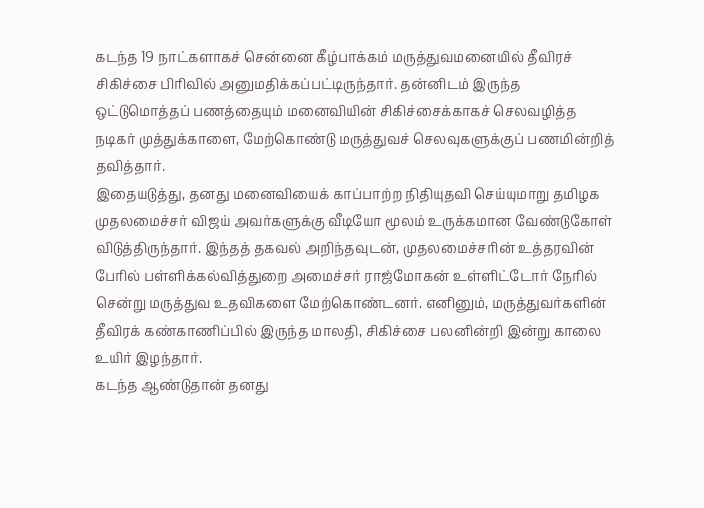கடந்த 19 நாட்களாகச் சென்னை கீழ்பாக்கம் மருத்துவமனையில் தீவிரச் சிகிச்சை பிரிவில் அனுமதிக்கப்பட்டிருந்தார். தன்னிடம் இருந்த ஒட்டுமொத்தப் பணத்தையும் மனைவியின் சிகிச்சைக்காகச் செலவழித்த நடிகர் முத்துக்காளை, மேற்கொண்டு மருத்துவச் செலவுகளுக்குப் பணமின்றித் தவித்தார்.
இதையடுத்து, தனது மனைவியைக் காப்பாற்ற நிதியுதவி செய்யுமாறு தமிழக முதலமைச்சர் விஜய் அவர்களுக்கு வீடியோ மூலம் உருக்கமான வேண்டுகோள் விடுத்திருந்தார். இந்தத் தகவல் அறிந்தவுடன், முதலமைச்சரின் உத்தரவின் பேரில் பள்ளிக்கல்வித்துறை அமைச்சர் ராஜ்மோகன் உள்ளிட்டோர் நேரில் சென்று மருத்துவ உதவிகளை மேற்கொண்டனர். எனினும், மருத்துவர்களின் தீவிரக் கண்காணிப்பில் இருந்த மாலதி, சிகிச்சை பலனின்றி இன்று காலை உயிர் இழந்தார்.
கடந்த ஆண்டுதான் தனது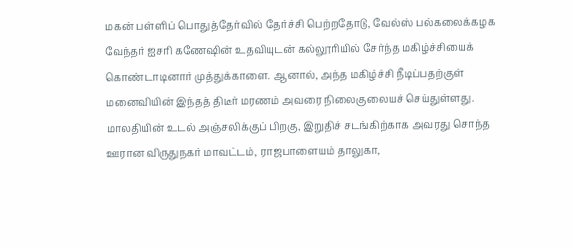மகன் பள்ளிப் பொதுத்தேர்வில் தேர்ச்சி பெற்றதோடு, வேல்ஸ் பல்கலைக்கழக வேந்தர் ஐசரி கணேஷின் உதவியுடன் கல்லூரியில் சேர்ந்த மகிழ்ச்சியைக் கொண்டாடினார் முத்துக்காளை. ஆனால், அந்த மகிழ்ச்சி நீடிப்பதற்குள் மனைவியின் இந்தத் திடீர் மரணம் அவரை நிலைகுலையச் செய்துள்ளது.
மாலதியின் உடல் அஞ்சலிக்குப் பிறகு, இறுதிச் சடங்கிற்காக அவரது சொந்த ஊரான விருதுநகர் மாவட்டம், ராஜபாளையம் தாலுகா,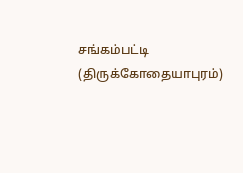சங்கம்பட்டி (திருக்கோதையாபுரம்)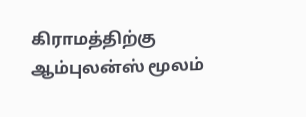கிராமத்திற்கு ஆம்புலன்ஸ் மூலம்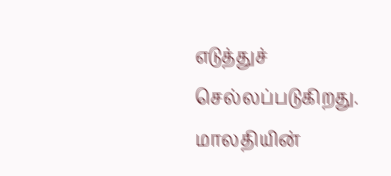எடுத்துச் செல்லப்படுகிறது. மாலதியின்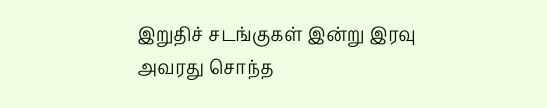இறுதிச் சடங்குகள் இன்று இரவு அவரது சொந்த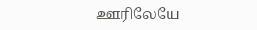ஊரிலேயே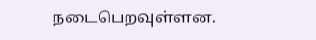நடைபெறவுள்ளன.